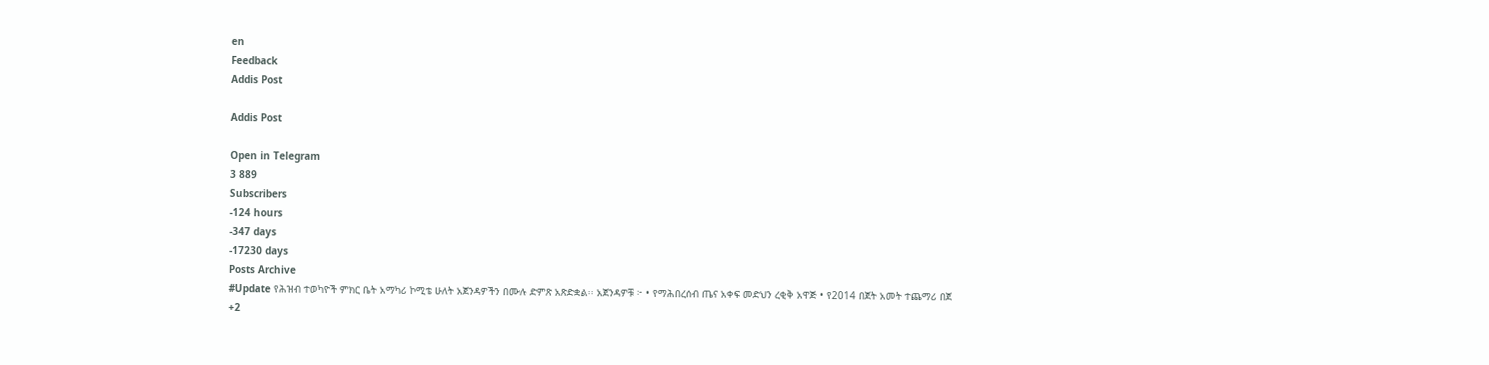en
Feedback
Addis Post

Addis Post

Open in Telegram
3 889
Subscribers
-124 hours
-347 days
-17230 days
Posts Archive
#Update የሕዝብ ተወካዮች ምክር ቤት አማካሪ ኮሚቴ ሁለት አጀንዳዎችን በሙሉ ድምጽ አጽድቋል፡፡ አጀንዳዎቹ ፦ • የማሕበረሰብ ጤና አቀፍ መድህን ረቂቅ አዋጅ • የ2014 በጀት አመት ተጨማሪ በጀ
+2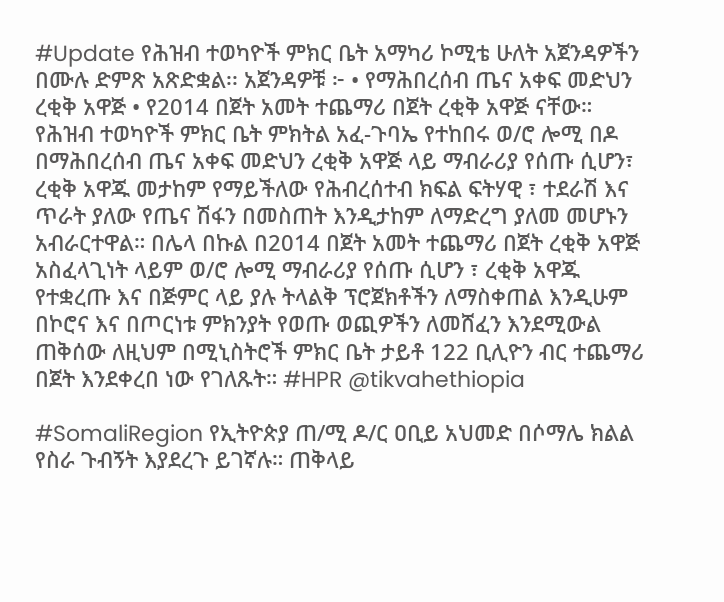#Update የሕዝብ ተወካዮች ምክር ቤት አማካሪ ኮሚቴ ሁለት አጀንዳዎችን በሙሉ ድምጽ አጽድቋል፡፡ አጀንዳዎቹ ፦ • የማሕበረሰብ ጤና አቀፍ መድህን ረቂቅ አዋጅ • የ2014 በጀት አመት ተጨማሪ በጀት ረቂቅ አዋጅ ናቸው። የሕዝብ ተወካዮች ምክር ቤት ምክትል አፈ-ጉባኤ የተከበሩ ወ/ሮ ሎሚ በዶ በማሕበረሰብ ጤና አቀፍ መድህን ረቂቅ አዋጅ ላይ ማብራሪያ የሰጡ ሲሆን፣ ረቂቅ አዋጁ መታከም የማይችለው የሕብረሰተብ ክፍል ፍትሃዊ ፣ ተደራሽ እና ጥራት ያለው የጤና ሽፋን በመስጠት እንዲታከም ለማድረግ ያለመ መሆኑን አብራርተዋል። በሌላ በኩል በ2014 በጀት አመት ተጨማሪ በጀት ረቂቅ አዋጅ አስፈላጊነት ላይም ወ/ሮ ሎሚ ማብራሪያ የሰጡ ሲሆን ፣ ረቂቅ አዋጁ የተቋረጡ እና በጅምር ላይ ያሉ ትላልቅ ፕሮጀክቶችን ለማስቀጠል እንዲሁም በኮሮና እና በጦርነቱ ምክንያት የወጡ ወጪዎችን ለመሸፈን እንደሚውል ጠቅሰው ለዚህም በሚኒስትሮች ምክር ቤት ታይቶ 122 ቢሊዮን ብር ተጨማሪ በጀት እንደቀረበ ነው የገለጹት። #HPR @tikvahethiopia

#SomaliRegion የኢትዮጵያ ጠ/ሚ ዶ/ር ዐቢይ አህመድ በሶማሌ ክልል የስራ ጉብኝት እያደረጉ ይገኛሉ። ጠቅላይ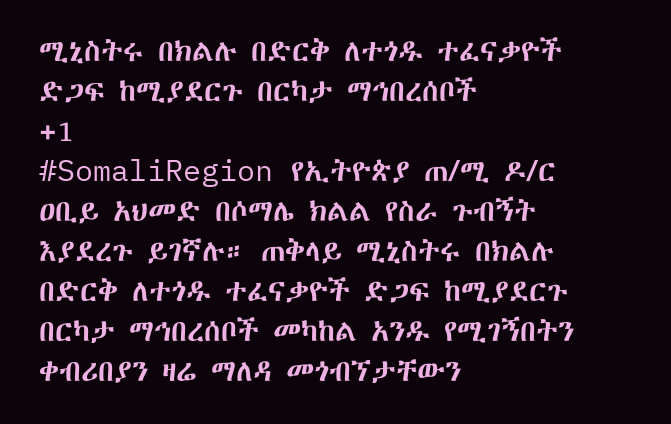ሚኒስትሩ በክልሉ በድርቅ ለተጎዱ ተፈናቃዮች ድጋፍ ከሚያደርጉ በርካታ ማኅበረሰቦች
+1
#SomaliRegion የኢትዮጵያ ጠ/ሚ ዶ/ር ዐቢይ አህመድ በሶማሌ ክልል የስራ ጉብኝት እያደረጉ ይገኛሉ። ጠቅላይ ሚኒስትሩ በክልሉ በድርቅ ለተጎዱ ተፈናቃዮች ድጋፍ ከሚያደርጉ በርካታ ማኅበረሰቦች መካከል አንዱ የሚገኝበትን ቀብሪበያን ዛሬ ማለዳ መጎብኘታቸውን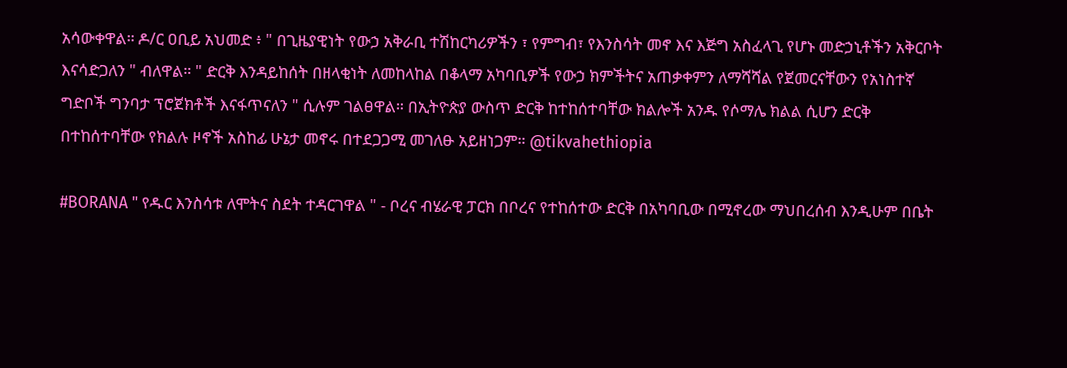አሳውቀዋል። ዶ/ር ዐቢይ አህመድ ፥ " በጊዜያዊነት የውኃ አቅራቢ ተሽከርካሪዎችን ፣ የምግብ፣ የእንስሳት መኖ እና እጅግ አስፈላጊ የሆኑ መድኃኒቶችን አቅርቦት እናሳድጋለን " ብለዋል። " ድርቅ እንዳይከሰት በዘላቂነት ለመከላከል በቆላማ አካባቢዎች የውኃ ክምችትና አጠቃቀምን ለማሻሻል የጀመርናቸውን የአነስተኛ ግድቦች ግንባታ ፕሮጀክቶች እናፋጥናለን " ሲሉም ገልፀዋል። በኢትዮጵያ ውስጥ ድርቅ ከተከሰተባቸው ክልሎች አንዱ የሶማሌ ክልል ሲሆን ድርቅ በተከሰተባቸው የክልሉ ዞኖች አስከፊ ሁኔታ መኖሩ በተደጋጋሚ መገለፁ አይዘነጋም። @tikvahethiopia

#BORANA " የዱር እንስሳቱ ለሞትና ስደት ተዳርገዋል " - ቦረና ብሄራዊ ፓርክ በቦረና የተከሰተው ድርቅ በአካባቢው በሚኖረው ማህበረሰብ እንዲሁም በቤት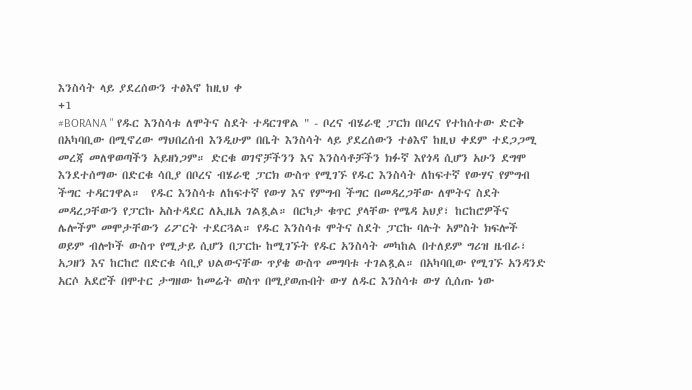እንስሳት ላይ ያደረሰውን ተፅእኖ ከዚህ ቀ
+1
#BORANA " የዱር እንስሳቱ ለሞትና ስደት ተዳርገዋል " - ቦረና ብሄራዊ ፓርክ በቦረና የተከሰተው ድርቅ በአካባቢው በሚኖረው ማህበረሰብ እንዲሁም በቤት እንስሳት ላይ ያደረሰውን ተፅእኖ ከዚህ ቀደም ተደጋጋሚ መረጃ መለዋወጣችን አይዘነጋም። ድርቁ ወገኖቻችንን እና እንስሳቶቻችን ክፉኛ እየጎዳ ሲሆን አሁን ደግሞ እንደተሰማው በድርቁ ሳቢያ በቦረና ብሄራዊ ፓርክ ውስጥ የሚገኙ የዱር እንስሳት ለከፍተኛ የውሃና የምግብ ችግር ተዳርገዋል።  የዱር እንስሳቱ ለከፍተኛ የውሃ እና የምግብ ችግር በመዳረጋቸው ለሞትና ስደት መዳረጋቸውን የፓርኩ አስተዳደር ለኢዜአ ገልጿል። በርካታ ቁጥር ያላቸው የሜዳ አህያ፣ ከርከሮዎችና ሌሎችም መሞታቸውን ሪፖርት ተደርጓል። የዱር እንስሳቱ ሞትና ስደት ፓርኩ ባሉት አምስት ክፍሎች ወይም ብሎኮች ውስጥ የሚታይ ሲሆን በፓርኩ ከሚገኙት የዱር አንስሳት መካከል በተለይም ግሪዝ ዜብራ፣ አጋዘን እና ከርከሮ በድርቁ ሳቢያ ህልውናቸው ጥያቄ ውስጥ መግባቱ ተገልጿል። በአካባቢው የሚገኙ አንዳንድ አርሶ አደሮች በሞተር ታግዘው ከመሬት ወስጥ በሚያወጡበት ውሃ ለዱር እንስሳቱ ውሃ ሲሰጡ ነው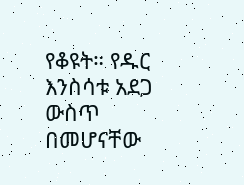የቆዩት። የዱር እንስሳቱ አደጋ ውስጥ በመሆናቸው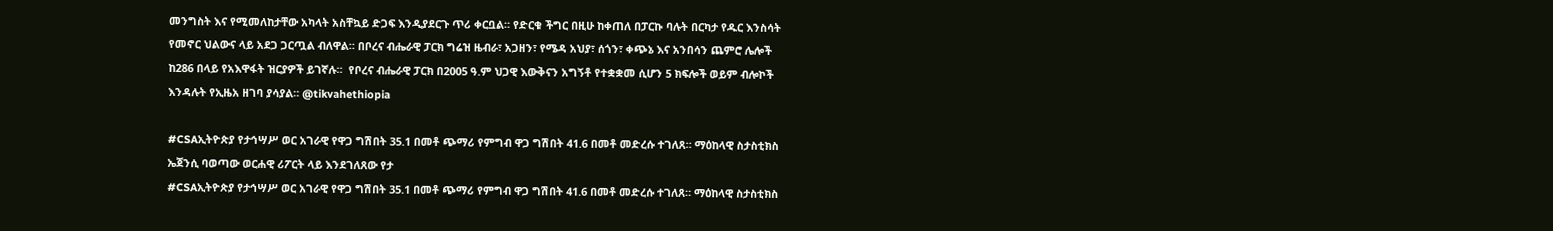መንግስት እና የሚመለከታቸው አካላት አስቸኳይ ድጋፍ እንዲያደርጉ ጥሪ ቀርቧል። የድርቁ ችግር በዚሁ ከቀጠለ በፓርኩ ባሉት በርካታ የዱር እንስሳት የመኖር ህልውና ላይ አደጋ ጋርጧል ብለዋል። በቦረና ብሔራዊ ፓርክ ግሬዝ ዜብራ፣ አጋዘን፣ የሜዳ አህያ፣ ሰጎን፣ ቀጭኔ እና አንበሳን ጨምሮ ሌሎች ከ286 በላይ የአእዋፋት ዝርያዎች ይገኛሉ።  የቦረና ብሔራዊ ፓርክ በ2005 ዓ.ም ህጋዊ እውቅናን አግኝቶ የተቋቋመ ሲሆን 5 ክፍሎች ወይም ብሎኮች እንዳሉት የኢዜአ ዘገባ ያሳያል። @tikvahethiopia

#CSAኢትዮጵያ የታኅሣሥ ወር አገራዊ የዋጋ ግሽበት 35.1 በመቶ ጭማሪ የምግብ ዋጋ ግሽበት 41.6 በመቶ መድረሱ ተገለጸ። ማዕከላዊ ስታስቲክስ ኤጀንሲ ባወጣው ወርሐዊ ሪፖርት ላይ እንደገለጸው የታ
#CSAኢትዮጵያ የታኅሣሥ ወር አገራዊ የዋጋ ግሽበት 35.1 በመቶ ጭማሪ የምግብ ዋጋ ግሽበት 41.6 በመቶ መድረሱ ተገለጸ። ማዕከላዊ ስታስቲክስ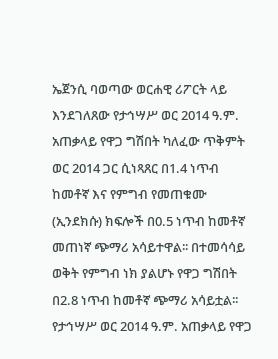ኤጀንሲ ባወጣው ወርሐዊ ሪፖርት ላይ እንደገለጸው የታኅሣሥ ወር 2014 ዓ.ም. አጠቃላይ የዋጋ ግሽበት ካለፈው ጥቅምት ወር 2014 ጋር ሲነጻጸር በ1.4 ነጥብ ከመቶኛ እና የምግብ የመጠቁሙ (ኢንደክሱ) ክፍሎች በ0.5 ነጥብ ከመቶኛ መጠነኛ ጭማሪ አሳይተዋል፡፡ በተመሳሳይ ወቅት የምግብ ነክ ያልሆኑ የዋጋ ግሽበት በ2.8 ነጥብ ከመቶኛ ጭማሪ አሳይቷል፡፡ የታኅሣሥ ወር 2014 ዓ.ም. አጠቃላይ የዋጋ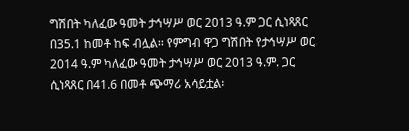ግሽበት ካለፈው ዓመት ታኅሣሥ ወር 2013 ዓ.ም ጋር ሲነጻጸር በ35.1 ከመቶ ከፍ ብሏል፡፡ የምግብ ዋጋ ግሽበት የታኅሣሥ ወር 2014 ዓ.ም ካለፈው ዓመት ታኅሣሥ ወር 2013 ዓ.ም. ጋር ሲነጻጸር በ41.6 በመቶ ጭማሪ አሳይቷል፡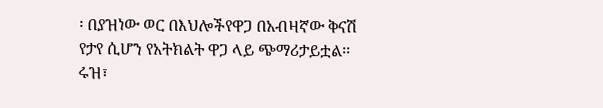፡ በያዝነው ወር በእህሎችየዋጋ በአብዛኛው ቅናሽ የታየ ሲሆን የአትክልት ዋጋ ላይ ጭማሪታይቷል፡፡ ሩዝ፣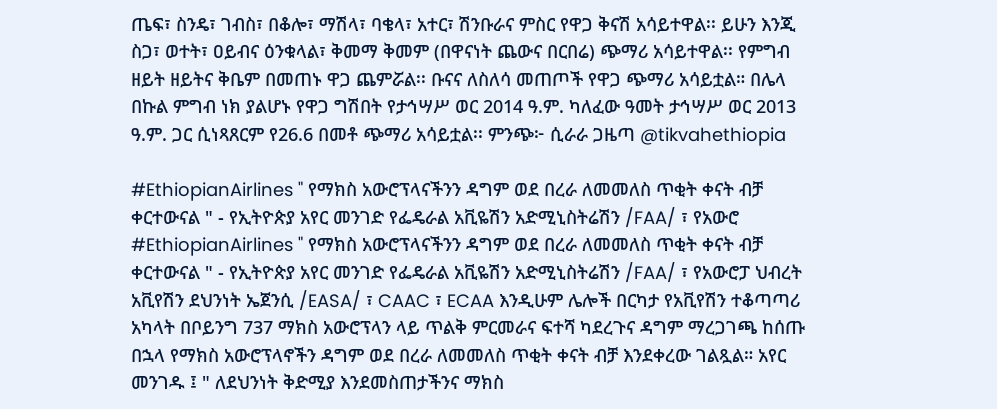ጤፍ፣ ስንዴ፣ ገብስ፣ በቆሎ፣ ማሽላ፣ ባቄላ፣ አተር፣ ሽንቡራና ምስር የዋጋ ቅናሽ አሳይተዋል፡፡ ይሁን እንጂ ስጋ፣ ወተት፣ ዐይብና ዕንቁላል፣ ቅመማ ቅመም (በዋናነት ጨውና በርበሬ) ጭማሪ አሳይተዋል፡፡ የምግብ ዘይት ዘይትና ቅቤም በመጠኑ ዋጋ ጨምሯል፡፡ ቡናና ለስለሳ መጠጦች የዋጋ ጭማሪ አሳይቷል። በሌላ በኩል ምግብ ነክ ያልሆኑ የዋጋ ግሽበት የታኅሣሥ ወር 2014 ዓ.ም. ካለፈው ዓመት ታኅሣሥ ወር 2013 ዓ.ም. ጋር ሲነጻጸርም የ26.6 በመቶ ጭማሪ አሳይቷል፡፡ ምንጭ፦ ሲራራ ጋዜጣ @tikvahethiopia

#EthiopianAirlines " የማክስ አውሮፕላናችንን ዳግም ወደ በረራ ለመመለስ ጥቂት ቀናት ብቻ ቀርተውናል " - የኢትዮጵያ አየር መንገድ የፌዴራል አቪዬሽን አድሚኒስትሬሽን /FAA/ ፣ የአውሮ
#EthiopianAirlines " የማክስ አውሮፕላናችንን ዳግም ወደ በረራ ለመመለስ ጥቂት ቀናት ብቻ ቀርተውናል " - የኢትዮጵያ አየር መንገድ የፌዴራል አቪዬሽን አድሚኒስትሬሽን /FAA/ ፣ የአውሮፓ ህብረት አቪየሽን ደህንነት ኤጀንሲ /EASA/ ፣ CAAC ፣ ECAA እንዲሁም ሌሎች በርካታ የአቪየሽን ተቆጣጣሪ አካላት በቦይንግ 737 ማክስ አውሮፕላን ላይ ጥልቅ ምርመራና ፍተሻ ካደረጉና ዳግም ማረጋገጫ ከሰጡ በኋላ የማክስ አውሮፕላኖችን ዳግም ወደ በረራ ለመመለስ ጥቂት ቀናት ብቻ እንደቀረው ገልጿል። አየር መንገዱ ፤ " ለደህንነት ቅድሚያ እንደመስጠታችንና ማክስ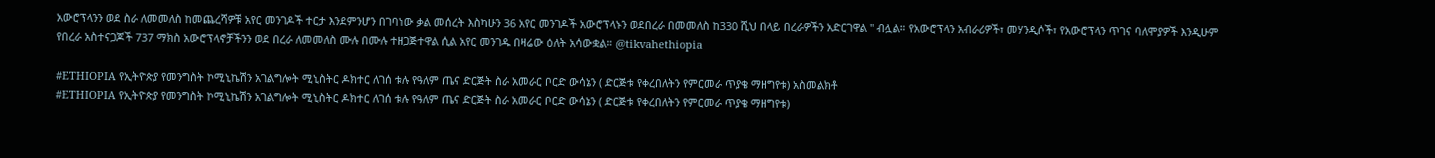አውሮፕላንን ወደ ስራ ለመመለስ ከመጨረሻዎቹ አየር መንገዶች ተርታ እንደምንሆን በገባነው ቃል መሰረት እስካሁን 36 አየር መንገዶች አውሮፕላኑን ወደበረራ በመመለስ ከ330 ሺህ በላይ በረራዎችን አድርገዋል " ብሏል። የአውሮፕላን አብራሪዎች፣ መሃንዲሶች፣ የአውሮፕላን ጥገና ባለሞያዎች እንዲሁም የበረራ አስተናጋጆች 737 ማክስ አውሮፕላኖቻችንን ወደ በረራ ለመመለስ ሙሉ በሙሉ ተዘጋጅተዋል ሲል አየር መንገዱ በዛሬው ዕለት አሳውቋል። @tikvahethiopia

#ETHIOPIA የኢትዮጵያ የመንግስት ኮሚኒኬሽን አገልግሎት ሚኒስትር ዶክተር ለገሰ ቱሉ የዓለም ጤና ድርጅት ስራ አመራር ቦርድ ውሳኔን ( ድርጅቱ የቀረበለትን የምርመራ ጥያቄ ማዘግየቱ) አስመልክቶ
#ETHIOPIA የኢትዮጵያ የመንግስት ኮሚኒኬሽን አገልግሎት ሚኒስትር ዶክተር ለገሰ ቱሉ የዓለም ጤና ድርጅት ስራ አመራር ቦርድ ውሳኔን ( ድርጅቱ የቀረበለትን የምርመራ ጥያቄ ማዘግየቱ)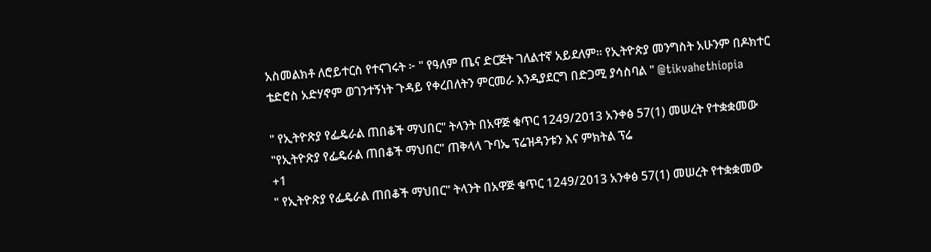አስመልክቶ ለሮይተርስ የተናገሩት ፦ " የዓለም ጤና ድርጅት ገለልተኛ አይደለም። የኢትዮጵያ መንግስት አሁንም በዶክተር ቴድሮስ አድሃኖም ወገንተኝነት ጉዳይ የቀረበለትን ምርመራ እንዲያደርግ በድጋሚ ያሳስባል " @tikvahethiopia

" የኢትዮጽያ የፌዴራል ጠበቆች ማህበር" ትላንት በአዋጅ ቁጥር 1249/2013 አንቀፅ 57(1) መሠረት የተቋቋመው "የኢትዮጽያ የፌዴራል ጠበቆች ማህበር" ጠቅላላ ጉባኤ ፕሬዝዳንቱን እና ምክትል ፕሬ
+1
" የኢትዮጽያ የፌዴራል ጠበቆች ማህበር" ትላንት በአዋጅ ቁጥር 1249/2013 አንቀፅ 57(1) መሠረት የተቋቋመው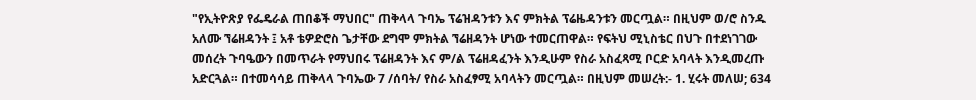"የኢትዮጽያ የፌዴራል ጠበቆች ማህበር" ጠቅላላ ጉባኤ ፕሬዝዳንቱን እና ምክትል ፕሬዜዳንቱን መርጧል። በዚህም ወ/ሮ ስንዱ አለሙ ኘሬዘዳንት ፤ አቶ ቴዎድሮስ ጌታቸው ደግሞ ምክትል ኘሬዘዳንት ሆነው ተመርጠዋል። የፍትህ ሚኒስቴር በህጉ በተደነገገው መሰረት ጉባዔውን በመጥራት የማህበሩ ፕሬዘዳንት እና ም/ል ፕሬዘዳፈንት እንዲሁም የስራ አስፈጻሚ ቦርድ አባላት እንዲመረጡ አድርጓል። በተመሳሳይ ጠቅላላ ጉባኤው 7 /ሰባት/ የስራ አስፈፃሚ አባላትን መርጧል። በዚህም መሠረት:- 1. ሂሩት መለሠ; 634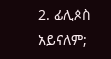2. ፊሊጶስ አይናለም;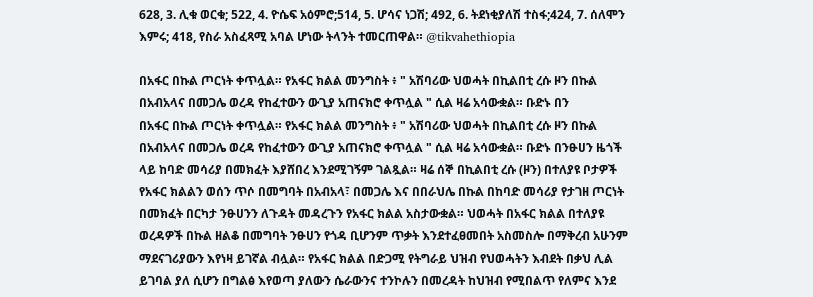628, 3. ሊቁ ወርቁ; 522, 4. ዮሴፍ አዕምሮ;514, 5. ሆሳና ነጋሽ; 492, 6. ትደነቂያለሽ ተስፋ;424, 7. ሰለሞን እምሩ; 418, የስራ አስፈጻሚ አባል ሆነው ትላንት ተመርጠዋል። @tikvahethiopia

በአፋር በኩል ጦርነት ቀጥሏል። የአፋር ክልል መንግስት ፥ " አሽባሪው ህወሓት በኪልበቲ ረሱ ዞን በኩል በአብአላና በመጋሌ ወረዳ የከፈተውን ውጊያ አጠናክሮ ቀጥሏል " ሲል ዛሬ አሳውቋል። ቡድኑ በን
በአፋር በኩል ጦርነት ቀጥሏል። የአፋር ክልል መንግስት ፥ " አሽባሪው ህወሓት በኪልበቲ ረሱ ዞን በኩል በአብአላና በመጋሌ ወረዳ የከፈተውን ውጊያ አጠናክሮ ቀጥሏል " ሲል ዛሬ አሳውቋል። ቡድኑ በንፁሀን ዜጎች ላይ ከባድ መሳሪያ በመክፈት እያሸበረ እንደሚገኝም ገልጿል። ዛሬ ሰኞ በኪልበቲ ረሱ (ዞን) በተለያዩ ቦታዎች የአፋር ክልልን ወሰን ጥሶ በመግባት በአብአላ፣ በመጋሌ እና በበራህሌ በኩል በከባድ መሳሪያ የታገዘ ጦርነት በመክፈት በርካታ ንፁሀንን ለጉዳት መዳረጉን የአፋር ክልል አስታውቋል። ህወሓት በአፋር ክልል በተለያዩ ወረዳዎች በኩል ዘልቆ በመግባት ንፁሀን የጎዳ ቢሆንም ጥቃት እንደተፈፀመበት አስመስሎ በማቅረብ አሁንም ማደናገሪያውን እየነዛ ይገኛል ብሏል። የአፋር ክልል በድጋሚ የትግራይ ህዝብ የህወሓትን እብደት በቃህ ሊል ይገባል ያለ ሲሆን በግልፅ እየወጣ ያለውን ሴራውንና ተንኮሉን በመረዳት ከህዝብ የሚበልጥ የለምና እንደ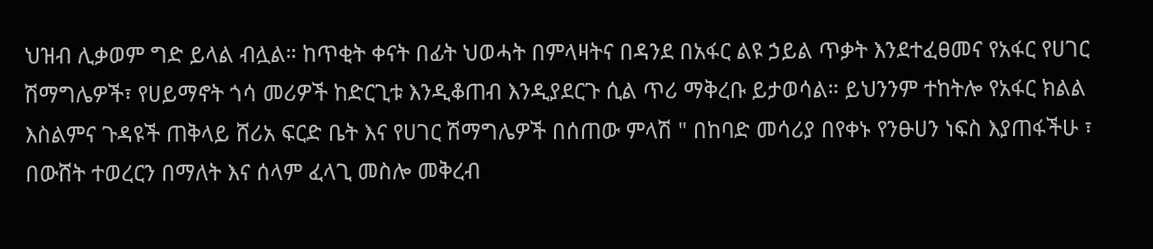ህዝብ ሊቃወም ግድ ይላል ብሏል። ከጥቂት ቀናት በፊት ህወሓት በምላዛትና በዳንደ በአፋር ልዩ ኃይል ጥቃት እንደተፈፀመና የአፋር የሀገር ሽማግሌዎች፣ የሀይማኖት ጎሳ መሪዎች ከድርጊቱ እንዲቆጠብ እንዲያደርጉ ሲል ጥሪ ማቅረቡ ይታወሳል። ይህንንም ተከትሎ የአፋር ክልል እስልምና ጉዳዩች ጠቅላይ ሸሪአ ፍርድ ቤት እና የሀገር ሽማግሌዎች በሰጠው ምላሽ " በከባድ መሳሪያ በየቀኑ የንፁሀን ነፍስ እያጠፋችሁ ፣ በውሸት ተወረርን በማለት እና ሰላም ፈላጊ መስሎ መቅረብ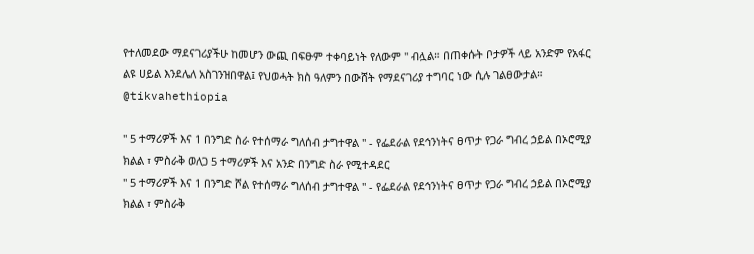የተለመደው ማደናገሪያችሁ ከመሆን ውጪ በፍፁም ተቀባይነት የለውም " ብሏል። በጠቀሱት ቦታዎች ላይ አንድም የአፋር ልዩ ሀይል እንደሌለ አስገንዝበዋል፤ የህወሓት ክስ ዓለምን በውሸት የማደናገሪያ ተግባር ነው ሲሉ ገልፀውታል። @tikvahethiopia

" 5 ተማሪዎች እና 1 በንግድ ስራ የተሰማራ ግለሰብ ታግተዋል " - የፌደራል የደኅንነትና ፀጥታ የጋራ ግብረ ኃይል በኦሮሚያ ክልል ፣ ምስራቅ ወለጋ 5 ተማሪዎች እና አንድ በንግድ ስራ የሚተዳደር
" 5 ተማሪዎች እና 1 በንግድ ሾል የተሰማራ ግለሰብ ታግተዋል " - የፌደራል የደኅንነትና ፀጥታ የጋራ ግብረ ኃይል በኦሮሚያ ክልል ፣ ምስራቅ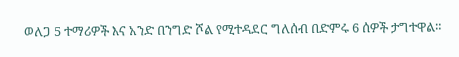ወለጋ 5 ተማሪዎች እና አንድ በንግድ ሾል የሚተዳደር ግለሰብ በድምሩ 6 ሰዎች ታግተዋል።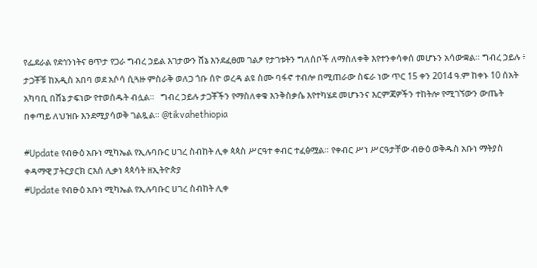የፌደራል የደኅንነትና ፀጥታ የጋራ ግብረ ኃይል እገታውን ሸኔ እንደፈፀመ ገልፆ የታገቱትን ግለሰቦች ለማስለቀቅ እየተንቀሳቀሰ መሆኑን አሳውቋል። ግብረ ኃይሉ ፥ ታጋቾቹ ከአዲስ አበባ ወደ አሶሳ ሲጓዙ ምስራቅ ወለጋ ጎቡ ሰዮ ወረዳ ልዩ ስሙ ባፋኖ ተብሎ በሚጠራው ስፍራ ነው ጥር 15 ቀን 2014 ዓ.ም ከቀኑ 10 ሰአት አካባቢ በሸኔ ታፍነው የተወሰዱት ብሏል።   ግብረ ኃይሉ ታጋቾችን የማስለቀቁ እንቅስቃሴ እየተካሄደ መሆኑንና እርምጃዎችን ተከትሎ የሚገኘውን ውጤት በቀጣይ ለህዝቡ እንደሚያሳወቅ ገልጿል። @tikvahethiopia

#Update የብፁዕ አቡነ ሚካኤል የኢሉባቡር ሀገረ ስብከት ሊቀ ጳጳስ ሥርዓተ ቀብር ተፈፅሟል። የቀብር ሥነ ሥርዓታቸው ብፁዕ ወቅዱስ አቡነ ማትያስ ቀዳማዊ ፓትርያርክ ርእሰ ሊቃነ ጳጳሳት ዘኢትዮጵያ
#Update የብፁዕ አቡነ ሚካኤል የኢሉባቡር ሀገረ ስብከት ሊቀ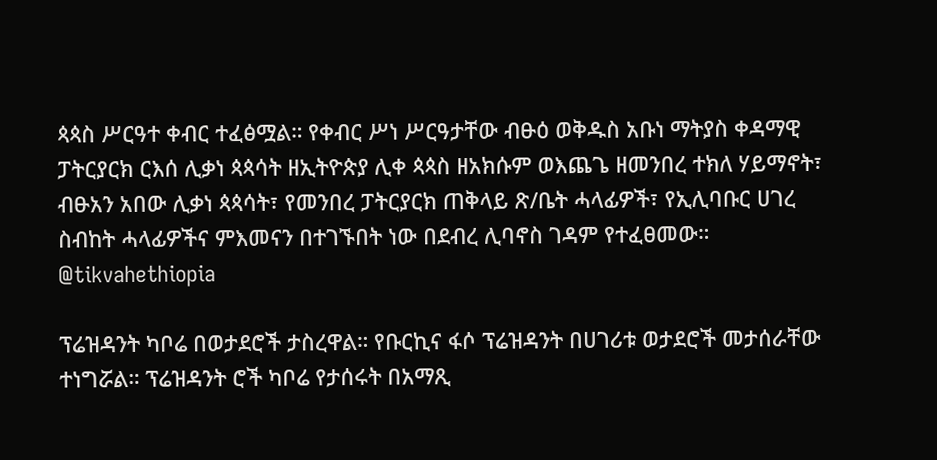ጳጳስ ሥርዓተ ቀብር ተፈፅሟል። የቀብር ሥነ ሥርዓታቸው ብፁዕ ወቅዱስ አቡነ ማትያስ ቀዳማዊ ፓትርያርክ ርእሰ ሊቃነ ጳጳሳት ዘኢትዮጵያ ሊቀ ጳጳስ ዘአክሱም ወእጨጌ ዘመንበረ ተክለ ሃይማኖት፣ ብፁአን አበው ሊቃነ ጳጳሳት፣ የመንበረ ፓትርያርክ ጠቅላይ ጽ/ቤት ሓላፊዎች፣ የኢሊባቡር ሀገረ ስብከት ሓላፊዎችና ምእመናን በተገኙበት ነው በደብረ ሊባኖስ ገዳም የተፈፀመው። @tikvahethiopia

ፕሬዝዳንት ካቦሬ በወታደሮች ታስረዋል። የቡርኪና ፋሶ ፕሬዝዳንት በሀገሪቱ ወታደሮች መታሰራቸው ተነግሯል። ፕሬዝዳንት ሮች ካቦሬ የታሰሩት በአማጺ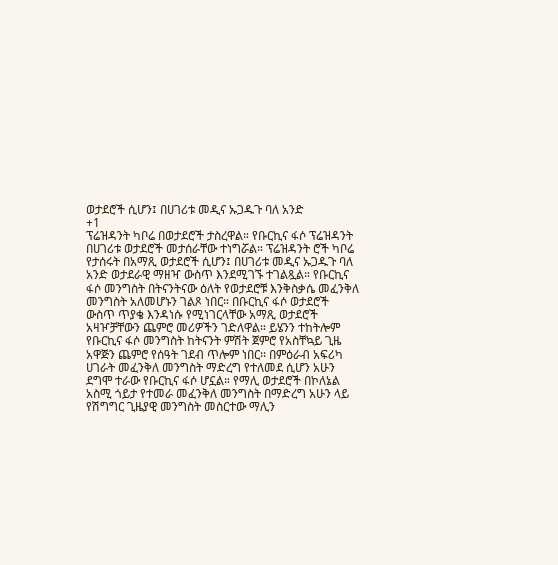ወታደሮች ሲሆን፤ በሀገሪቱ መዲና ኡጋዱጉ ባለ አንድ
+1
ፕሬዝዳንት ካቦሬ በወታደሮች ታስረዋል። የቡርኪና ፋሶ ፕሬዝዳንት በሀገሪቱ ወታደሮች መታሰራቸው ተነግሯል። ፕሬዝዳንት ሮች ካቦሬ የታሰሩት በአማጺ ወታደሮች ሲሆን፤ በሀገሪቱ መዲና ኡጋዱጉ ባለ አንድ ወታደራዊ ማዘዣ ውስጥ እንደሚገኙ ተገልጿል። የቡርኪና ፋሶ መንግስት በትናንትናው ዕለት የወታደሮቹ እንቅስቃሴ መፈንቅለ መንግስት አለመሆኑን ገልጾ ነበር። በቡርኪና ፋሶ ወታደሮች ውስጥ ጥያቄ እንዳነሱ የሚነገርላቸው አማጺ ወታደሮች አዛዦቻቸውን ጨምሮ መሪዎችን ገድለዋል። ይሄንን ተከትሎም የቡርኪና ፋሶ መንግስት ከትናንት ምሽት ጀምሮ የአስቸኳይ ጊዜ አዋጅን ጨምሮ የሰዓት ገደብ ጥሎም ነበር፡፡ በምዕራብ አፍሪካ ሀገራት መፈንቅለ መንግስት ማድረግ የተለመደ ሲሆን አሁን ደግሞ ተራው የቡርኪና ፋሶ ሆኗል። የማሊ ወታደሮች በኮለኔል አስሚ ጎይታ የተመራ መፈንቅለ መንግስት በማድረግ አሁን ላይ የሽግግር ጊዜያዊ መንግስት መስርተው ማሊን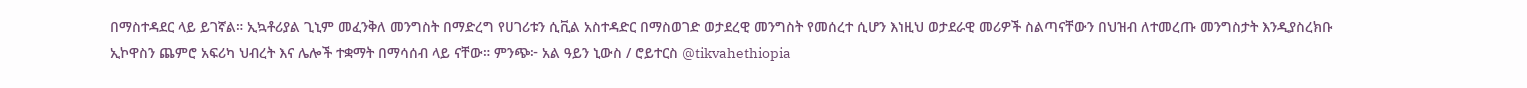በማስተዳደር ላይ ይገኛል። ኢኳቶሪያል ጊኒም መፈንቅለ መንግስት በማድረግ የሀገሪቱን ሲቪል አስተዳድር በማስወገድ ወታደረዊ መንግስት የመሰረተ ሲሆን እነዚህ ወታደራዊ መሪዎች ስልጣናቸውን በህዝብ ለተመረጡ መንግስታት እንዲያስረክቡ ኢኮዋስን ጨምሮ አፍሪካ ህብረት እና ሌሎች ተቋማት በማሳሰብ ላይ ናቸው። ምንጭ፦ አል ዓይን ኒውስ / ሮይተርስ @tikvahethiopia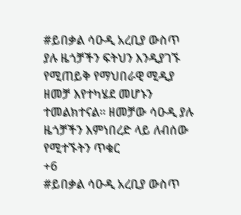#ይበቃል ሳዑዲ አረቢያ ውስጥ ያሉ ዜጎቻችን ፍትህን እንዲያገኙ የሚጠይቅ የማህበራዊ ሚዲያ ዘመቻ እየተካሄደ መሆኑን ተመልክተናል። ዘመቻው ሳዑዲ ያሉ ዜጎቻችን እምነበረድ ላይ ለብሰው የሚተኙትን ጥቁር
+6
#ይበቃል ሳዑዲ አረቢያ ውስጥ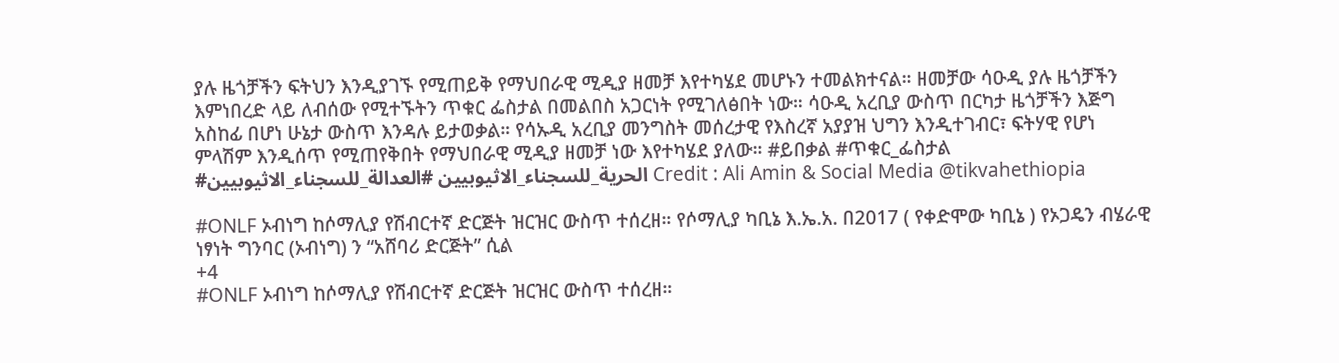ያሉ ዜጎቻችን ፍትህን እንዲያገኙ የሚጠይቅ የማህበራዊ ሚዲያ ዘመቻ እየተካሄደ መሆኑን ተመልክተናል። ዘመቻው ሳዑዲ ያሉ ዜጎቻችን እምነበረድ ላይ ለብሰው የሚተኙትን ጥቁር ፌስታል በመልበስ አጋርነት የሚገለፅበት ነው። ሳዑዲ አረቢያ ውስጥ በርካታ ዜጎቻችን እጅግ አስከፊ በሆነ ሁኔታ ውስጥ እንዳሉ ይታወቃል። የሳኡዲ አረቢያ መንግስት መሰረታዊ የእስረኛ አያያዝ ህግን እንዲተገብር፣ ፍትሃዊ የሆነ ምላሽም እንዲሰጥ የሚጠየቅበት የማህበራዊ ሚዲያ ዘመቻ ነው እየተካሄደ ያለው። #ይበቃል #ጥቁር_ፌስታል #الحرية_للسجناء_الاثيوبيين #العدالة_للسجناء_الاثيوبيين Credit : Ali Amin & Social Media @tikvahethiopia

#ONLF ኦብነግ ከሶማሊያ የሽብርተኛ ድርጅት ዝርዝር ውስጥ ተሰረዘ። የሶማሊያ ካቢኔ እ.ኤ.አ. በ2017 ( የቀድሞው ካቢኔ ) የኦጋዴን ብሄራዊ ነፃነት ግንባር (ኦብነግ) ን “አሸባሪ ድርጅት” ሲል
+4
#ONLF ኦብነግ ከሶማሊያ የሽብርተኛ ድርጅት ዝርዝር ውስጥ ተሰረዘ።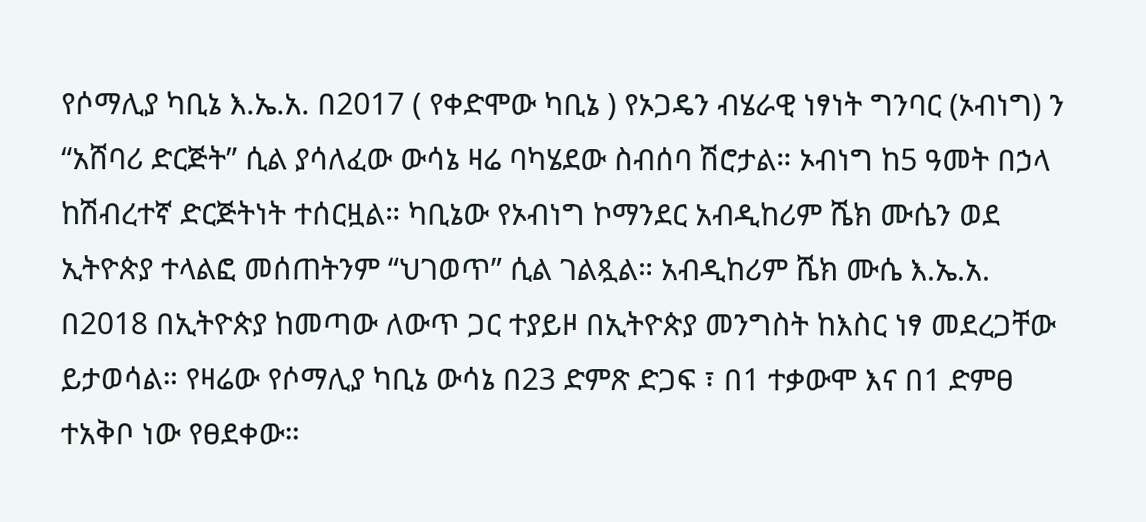የሶማሊያ ካቢኔ እ.ኤ.አ. በ2017 ( የቀድሞው ካቢኔ ) የኦጋዴን ብሄራዊ ነፃነት ግንባር (ኦብነግ) ን “አሸባሪ ድርጅት” ሲል ያሳለፈው ውሳኔ ዛሬ ባካሄደው ስብሰባ ሽሮታል። ኦብነግ ከ5 ዓመት በኃላ ከሽብረተኛ ድርጅትነት ተሰርዟል። ካቢኔው የኦብነግ ኮማንደር አብዲከሪም ሼክ ሙሴን ወደ ኢትዮጵያ ተላልፎ መሰጠትንም “ህገወጥ” ሲል ገልጿል። አብዲከሪም ሼክ ሙሴ እ.ኤ.አ. በ2018 በኢትዮጵያ ከመጣው ለውጥ ጋር ተያይዞ በኢትዮጵያ መንግስት ከእስር ነፃ መደረጋቸው ይታወሳል። የዛሬው የሶማሊያ ካቢኔ ውሳኔ በ23 ድምጽ ድጋፍ ፣ በ1 ተቃውሞ እና በ1 ድምፀ ተአቅቦ ነው የፀደቀው።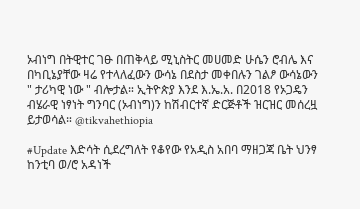ኦብነግ በትዊተር ገፁ በጠቅላይ ሚኒስትር መሀመድ ሁሴን ሮብሌ እና በካቢኔያቸው ዛሬ የተላለፈውን ውሳኔ በደስታ መቀበሉን ገልፆ ውሳኔውን " ታሪካዊ ነው " ብሎታል። ኢትዮጵያ እንደ እ.ኤ.አ. በ2018 የኦጋዴን ብሄራዊ ነፃነት ግንባር (ኦብነግ)ን ከሽብርተኛ ድርጅቶች ዝርዝር መሰረዟ ይታወሳል። @tikvahethiopia

#Update እድሳት ሲደረግለት የቆየው የአዲስ አበባ ማዘጋጃ ቤት ህንፃ ከንቲባ ወ/ሮ አዳነች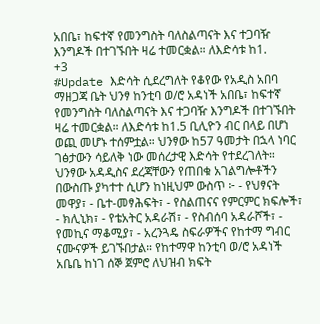አበቤ፣ ከፍተኛ የመንግስት ባለስልጣናት እና ተጋባዥ እንግዶች በተገኙበት ዛሬ ተመርቋል። ለእድሳቱ ከ1.
+3
#Update እድሳት ሲደረግለት የቆየው የአዲስ አበባ ማዘጋጃ ቤት ህንፃ ከንቲባ ወ/ሮ አዳነች አበቤ፣ ከፍተኛ የመንግስት ባለስልጣናት እና ተጋባዥ እንግዶች በተገኙበት ዛሬ ተመርቋል። ለእድሳቱ ከ1.5 ቢሊዮን ብር በላይ በሆነ ወጪ መሆኑ ተሰምቷል። ህንፃው ከ57 ዓመታት በኋላ ነባር ገፅታውን ሳይለቅ ነው መሰረታዊ እድሳት የተደረገለት። ህንፃው አዳዲስና ደረጃቸውን የጠበቁ አገልግሎቶችን በውስጡ ያካተተ ሲሆን ከነዚህም ውስጥ ፦ - የህፃናት መዋያ፣ - ቤተ-መፃሕፍት፣ - የስልጠናና የምርምር ክፍሎች፣ - ክሊኒክ፣ - የቴአትር አዳራሽ፣ - የስብሰባ አዳራሾች፣ - የመኪና ማቆሚያ፣ - አረንጓዴ ስፍራዎችና የከተማ ግብር ናሙናዎች ይገኙበታል። የከተማዋ ከንቲባ ወ/ሮ አዳነች አቤቤ ከነገ ሰኞ ጀምሮ ለህዝብ ክፍት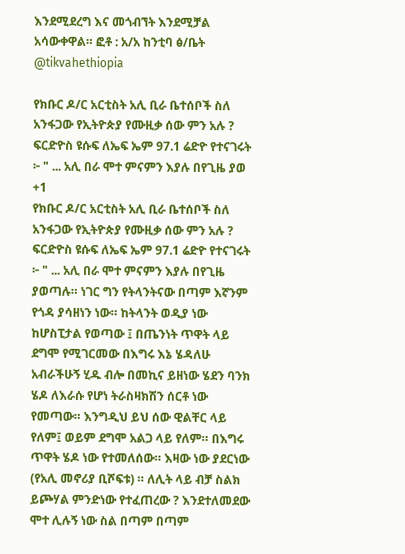እንደሚደረግ እና መጎብኘት እንደሚቻል አሳውቀዋል። ፎቶ : አ/አ ከንቲባ ፅ/ቤት @tikvahethiopia

የክቡር ዶ/ር አርቲስት አሊ ቢራ ቤተሰቦች ስለ አንፋጋው የኢትዮጵያ የሙዚቃ ሰው ምን አሉ ? ፍርድዮስ ዩሱፍ ለኤፍ ኤም 97.1 ሬድዮ የተናገሩት ፦ " ... አሊ በራ ሞተ ምናምን እያሉ በየጊዜ ያወ
+1
የክቡር ዶ/ር አርቲስት አሊ ቢራ ቤተሰቦች ስለ አንፋጋው የኢትዮጵያ የሙዚቃ ሰው ምን አሉ ? ፍርድዮስ ዩሱፍ ለኤፍ ኤም 97.1 ሬድዮ የተናገሩት ፦ " ... አሊ በራ ሞተ ምናምን እያሉ በየጊዜ ያወጣሉ። ነገር ግን የትላንትናው በጣም እኛንም የጎዳ ያሳዘነን ነው። ከትላንት ወዲያ ነው ከሆስፒታል የወጣው ፤ በጤንነት ጥዋት ላይ ደግሞ የሚገርመው በእግሩ እኔ ሄዳለሁ አብራችሁኝ ሂዱ ብሎ በመኪና ይዘነው ሄደን ባንክ ሄዶ ለእራሱ የሆነ ትራስዛክሽን ሰርቶ ነው የመጣው። እንግዲህ ይህ ሰው ዊልቸር ላይ የለም፤ ወይም ደግሞ አልጋ ላይ የለም። በእግሩ ጥዋት ሄዶ ነው የተመለሰው። እዛው ነው ያደርነው (የአሊ መኖሪያ ቢሾፍቱ) ። ለሊት ላይ ብቻ ስልክ ይጮሃል ምንድነው የተፈጠረው ? እንደተለመደው ሞተ ሊሉኝ ነው ስል በጣም በጣም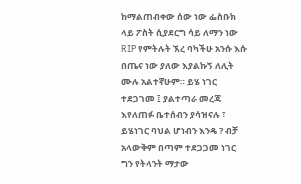ከማልጠብቀው ሰው ነው ፌስቡክ ላይ ፖስት ሲያደርግ ሳይ ለማን ነው RIP የምትሉት ኧረ ባካችሁ አንሱ እሱ በጤና ነው ያለው እያልኩኝ ለሊት ሙሉ አልተኛሁም። ይሄ ነገር ተደጋገመ ፤ ያልተጣራ መረጃ እየለጠፉ ቤተሰብን ያሳዝናሉ ፣ ይሄነገር ባህል ሆነብን እንዴ ? ብቻ አላውቅም በጣም ተደጋጋመ ነገር ግን የትላንት ማታው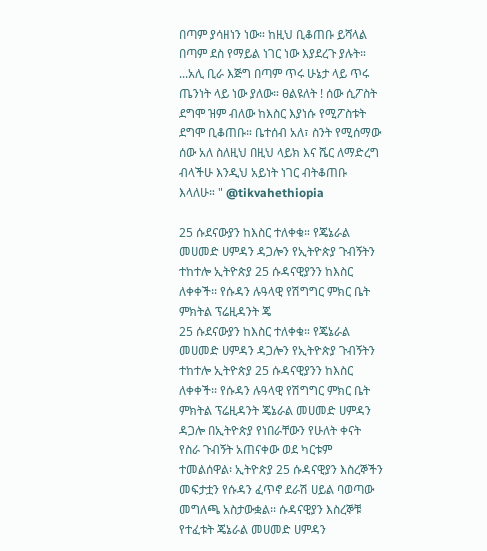በጣም ያሳዘነን ነው። ከዚህ ቢቆጠቡ ይሻላል በጣም ደስ የማይል ነገር ነው እያደረጉ ያሉት። ...አሊ ቢራ እጅግ በጣም ጥሩ ሁኔታ ላይ ጥሩ ጤንነት ላይ ነው ያለው። ፀልዩለት ! ሰው ሲፖስት ደግሞ ዝም ብለው ከእስር እያነሱ የሚፖስቱት ደግሞ ቢቆጠቡ። ቤተሰብ አለ፣ ስንት የሚሰማው ሰው አለ ስለዚህ በዚህ ላይክ እና ሼር ለማድረግ ብላችሁ እንዲህ አይነት ነገር ብትቆጠቡ እላለሁ። " @tikvahethiopia

25 ሱደናውያን ከእስር ተለቀቁ። የጄኔራል መሀመድ ሀምዳን ዳጋሎን የኢትዮጵያ ጉብኝትን ተከተሎ ኢትዮጵያ 25 ሱዳናዊያንን ከእስር ለቀቀች፡፡ የሱዳን ሉዓላዊ የሽግግር ምክር ቤት ምክትል ፕሬዚዳንት ጄ
25 ሱደናውያን ከእስር ተለቀቁ። የጄኔራል መሀመድ ሀምዳን ዳጋሎን የኢትዮጵያ ጉብኝትን ተከተሎ ኢትዮጵያ 25 ሱዳናዊያንን ከእስር ለቀቀች፡፡ የሱዳን ሉዓላዊ የሽግግር ምክር ቤት ምክትል ፕሬዚዳንት ጄኔራል መሀመድ ሀምዳን ዳጋሎ በኢትዮጵያ የነበራቸውን የሁለት ቀናት የስራ ጉብኝት አጠናቀው ወደ ካርቱም ተመልሰዋል፡ ኢትዮጵያ 25 ሱዳናዊያን እስረኞችን መፍታቷን የሱዳን ፈጥኖ ደራሽ ሀይል ባወጣው መግለጫ አስታውቋል፡፡ ሱዳናዊያን እስረኞቹ የተፈቱት ጄኔራል መሀመድ ሀምዳን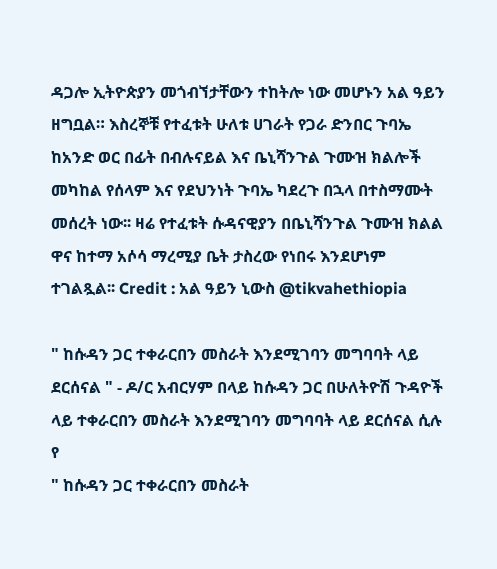ዳጋሎ ኢትዮጵያን መጎብኘታቸውን ተከትሎ ነው መሆኑን አል ዓይን ዘግቧል። እስረኞቹ የተፈቱት ሁለቱ ሀገራት የጋራ ድንበር ጉባኤ ከአንድ ወር በፊት በብሉናይል እና ቤኒሻንጉል ጉሙዝ ክልሎች መካከል የሰላም እና የደህንነት ጉባኤ ካደረጉ በኋላ በተስማሙት መሰረት ነው፡፡ ዛሬ የተፈቱት ሱዳናዊያን በቤኒሻንጉል ጉሙዝ ክልል ዋና ከተማ አሶሳ ማረሚያ ቤት ታስረው የነበሩ እንደሆነም ተገልጿል፡፡ Credit : አል ዓይን ኒውስ @tikvahethiopia

" ከሱዳን ጋር ተቀራርበን መስራት እንደሚገባን መግባባት ላይ ደርሰናል " - ዶ/ር አብርሃም በላይ ከሱዳን ጋር በሁለትዮሽ ጉዳዮች ላይ ተቀራርበን መስራት እንደሚገባን መግባባት ላይ ደርሰናል ሲሉ የ
" ከሱዳን ጋር ተቀራርበን መስራት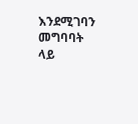እንደሚገባን መግባባት ላይ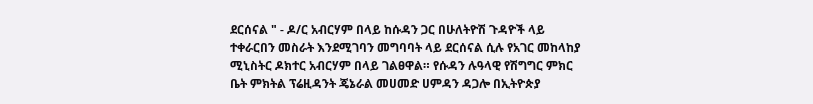ደርሰናል " - ዶ/ር አብርሃም በላይ ከሱዳን ጋር በሁለትዮሽ ጉዳዮች ላይ ተቀራርበን መስራት እንደሚገባን መግባባት ላይ ደርሰናል ሲሉ የአገር መከላከያ ሚኒስትር ዶክተር አብርሃም በላይ ገልፀዋል። የሱዳን ሉዓላዊ የሽግግር ምክር ቤት ምክትል ፕሬዚዳንት ጄኔራል መሀመድ ሀምዳን ዳጋሎ በኢትዮጵያ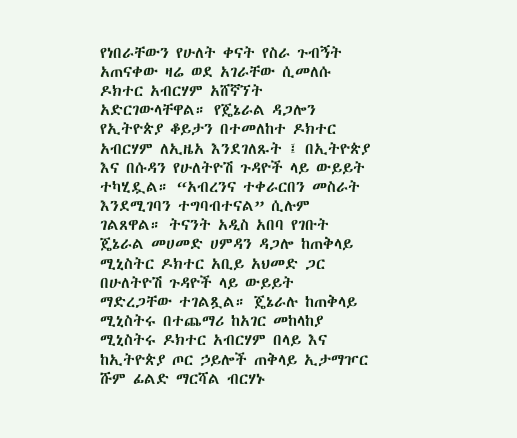የነበራቸውን የሁለት ቀናት የስራ ጉብኝት አጠናቀው ዛሬ ወደ አገራቸው ሲመለሱ ዶክተር አብርሃም አሸኛኘት አድርገውላቸዋል። የጄኔራል ዳጋሎን የኢትዮጵያ ቆይታን በተመለከተ ዶክተር አብርሃም ለኢዜአ እንደገለጹት ፤ በኢትዮጵያ እና በሱዳን የሁለትዮሽ ጉዳዮች ላይ ውይይት ተካሂዷል። “አብረንና ተቀራርበን መስራት እንደሚገባን ተግባብተናል” ሲሉም ገልጸዋል። ትናንት አዲስ አበባ የገቡት ጄኔራል መሀመድ ሀምዳን ዳጋሎ ከጠቅላይ ሚኒስትር ዶክተር አቢይ አህመድ ጋር በሁለትዮሽ ጉዳዮች ላይ ውይይት ማድረጋቸው ተገልጿል። ጄኔራሉ ከጠቅላይ ሚኒስትሩ በተጨማሪ ከአገር መከላከያ ሚኒስትሩ ዶክተር አብርሃም በላይ እና ከኢትዮጵያ ጦር ኃይሎች ጠቅላይ ኢታማዦር ሹም ፊልድ ማርሻል ብርሃኑ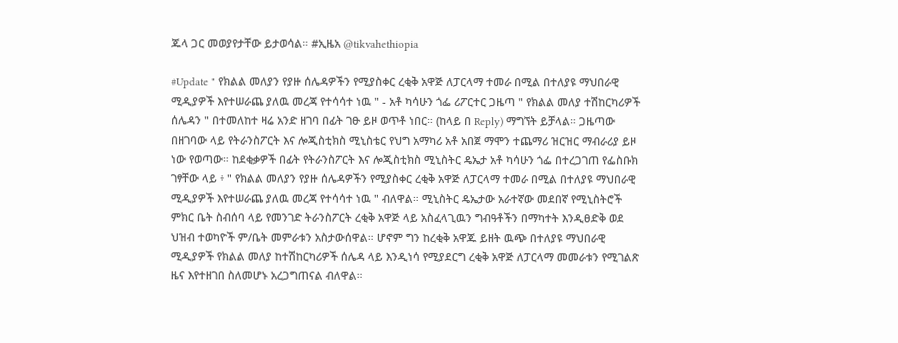ጁላ ጋር መወያየታቸው ይታወሳል። #ኢዜአ @tikvahethiopia

#Update " የክልል መለያን የያዙ ሰሌዳዎችን የሚያስቀር ረቂቅ አዋጅ ለፓርላማ ተመራ በሚል በተለያዩ ማህበራዊ ሚዲያዎች እየተሠራጨ ያለዉ መረጃ የተሳሳተ ነዉ " - አቶ ካሳሁን ጎፌ ሪፖርተር ጋዜጣ " የክልል መለያ ተሽከርካሪዎች ሰሌዳን " በተመለከተ ዛሬ አንድ ዘገባ በፊት ገፁ ይዞ ወጥቶ ነበር። (ከላይ በ Reply) ማግኘት ይቻላል። ጋዜጣው በዘገባው ላይ የትራንስፖርት እና ሎጂስቲክስ ሚኒስቴር የህግ አማካሪ አቶ አበጀ ማሞን ተጨማሪ ዝርዝር ማብራሪያ ይዞ ነው የወጣው። ከደቂቃዎች በፊት የትራንስፖርት እና ሎጂስቲክስ ሚኒስትር ዴኤታ አቶ ካሳሁን ጎፌ በተረጋገጠ የፌስቡክ ገፃቸው ላይ ፥ " የክልል መለያን የያዙ ሰሌዳዎችን የሚያስቀር ረቂቅ አዋጅ ለፓርላማ ተመራ በሚል በተለያዩ ማህበራዊ ሚዲያዎች እየተሠራጨ ያለዉ መረጃ የተሳሳተ ነዉ " ብለዋል። ሚኒስትር ዴኤታው አራተኛው መደበኛ የሚኒስትሮች ምክር ቤት ስብሰባ ላይ የመንገድ ትራንስፖርት ረቂቅ አዋጅ ላይ አስፈላጊዉን ግብዓቶችን በማካተት እንዲፀድቅ ወደ ህዝብ ተወካዮች ም/ቤት መምራቱን አስታውሰዋል። ሆኖም ግን ከረቂቅ አዋጁ ይዘት ዉጭ በተለያዩ ማህበራዊ ሚዲያዎች የክልል መለያ ከተሽከርካሪዎች ሰሌዳ ላይ እንዲነሳ የሚያደርግ ረቂቅ አዋጅ ለፓርላማ መመራቱን የሚገልጽ ዜና እየተዘገበ ስለመሆኑ አረጋግጠናል ብለዋል።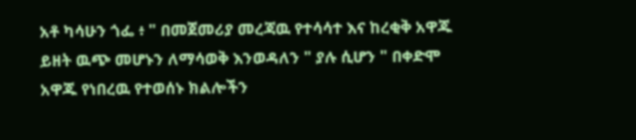አቶ ካሳሁን ጎፌ ፥ " በመጀመሪያ መረጃዉ የተሳሳተ እና ከረቂቅ አዋጁ ይዘት ዉጭ መሆኑን ለማሳወቅ እንወዳለን " ያሉ ሲሆን " በቀድሞ አዋጁ የነበረዉ የተወሰኑ ክልሎችን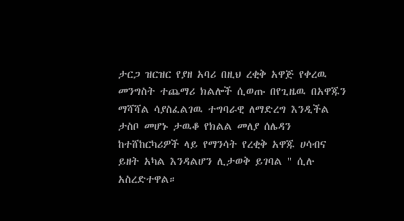ታርጋ ዝርዝር የያዘ አባሪ በዚህ ረቂቅ አዋጅ የቀረዉ መንግስት ተጨማሪ ክልሎች ሲወጡ በየጊዜዉ በአዋጁን ማሻሻል ሳያስፈልገዉ ተግባራዊ ለማድረግ እንዲችል ታስቦ መሆኑ ታዉቆ የክልል መለያ ሰሌዳን ከተሸከርካሪዎች ላይ የማንሳት የረቂቅ አዋጁ ሀሳብና ይዘት አካል እንዳልሆን ሊታወቅ ይገባል " ሲሉ አስረድተዋል።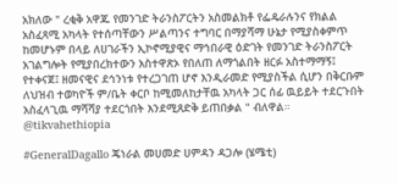አክለው " ረቂቅ አዋጁ የመንገድ ትራንስፖርትን አስመልክቶ የፌዴራሉንና የክልል አስፈጻሚ አካላት የተሰጣቸውን ሥልጣንና ተግባር በማያሻማ ሁኔታ የሚያስቀምጥ ከመሆኑም በላይ ለሀገራችን ኢኮኖሚያዊና ማኅበራዊ ዕድገት የመንገድ ትራንስፖርት አገልግሎት የሚያበረክተውን አስተዋጽኦ የበለጠ ለማጎልበት ዘርፉ አስተማማኝ፤ የተቀናጀ፤ ዘመናዊና ደኅንነቱ የተረጋገጠ ሆኖ እንዲራመድ የሚያስችል ሲሆን በቅርቡም ለህዝብ ተወካዮች ም/ቤት ቀርቦ ከሚመለከታቸዉ አካላት ጋር ሰፊ ዉይይት ተደርጉበት አስፈላጊዉ ማሻሻያ ተደርጎበት እንደሚጸድቅ ይጠበቃል " ብለዋል። @tikvahethiopia

#GeneralDagallo ጄነራል መሀመድ ሀምዳን ዳጋሎ (ሄሜቲ)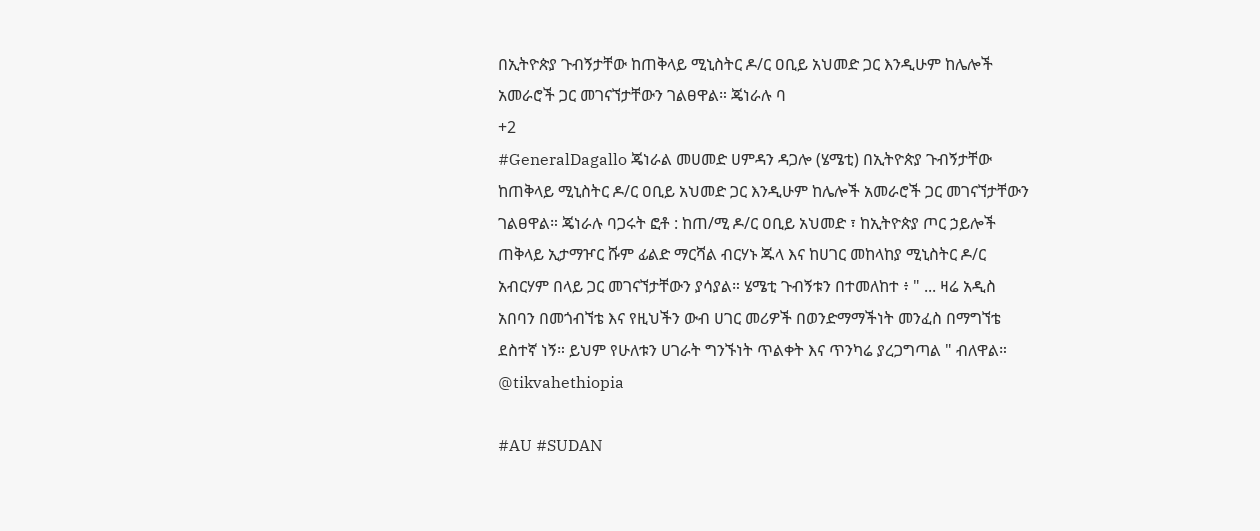በኢትዮጵያ ጉብኝታቸው ከጠቅላይ ሚኒስትር ዶ/ር ዐቢይ አህመድ ጋር እንዲሁም ከሌሎች አመራሮች ጋር መገናኘታቸውን ገልፀዋል። ጄነራሉ ባ
+2
#GeneralDagallo ጄነራል መሀመድ ሀምዳን ዳጋሎ (ሄሜቲ) በኢትዮጵያ ጉብኝታቸው ከጠቅላይ ሚኒስትር ዶ/ር ዐቢይ አህመድ ጋር እንዲሁም ከሌሎች አመራሮች ጋር መገናኘታቸውን ገልፀዋል። ጄነራሉ ባጋሩት ፎቶ : ከጠ/ሚ ዶ/ር ዐቢይ አህመድ ፣ ከኢትዮጵያ ጦር ኃይሎች ጠቅላይ ኢታማዦር ሹም ፊልድ ማርሻል ብርሃኑ ጁላ እና ከሀገር መከላከያ ሚኒስትር ዶ/ር አብርሃም በላይ ጋር መገናኘታቸውን ያሳያል። ሄሜቲ ጉብኝቱን በተመለከተ ፥ " ... ዛሬ አዲስ አበባን በመጎብኘቴ እና የዚህችን ውብ ሀገር መሪዎች በወንድማማችነት መንፈስ በማግኘቴ ደስተኛ ነኝ። ይህም የሁለቱን ሀገራት ግንኙነት ጥልቀት እና ጥንካሬ ያረጋግጣል " ብለዋል። @tikvahethiopia

#AU #SUDAN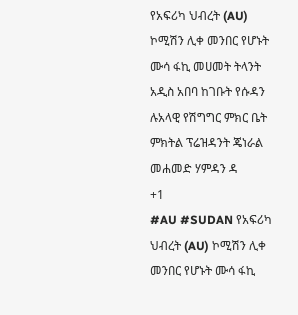የአፍሪካ ህብረት (AU) ኮሚሽን ሊቀ መንበር የሆኑት ሙሳ ፋኪ መሀመት ትላንት አዲስ አበባ ከገቡት የሱዳን ሉአላዊ የሽግግር ምክር ቤት ምክትል ፕሬዝዳንት ጄነራል መሐመድ ሃምዳን ዳ
+1
#AU #SUDAN የአፍሪካ ህብረት (AU) ኮሚሽን ሊቀ መንበር የሆኑት ሙሳ ፋኪ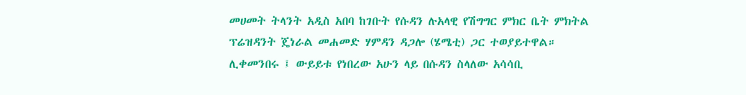መሀመት ትላንት አዲስ አበባ ከገቡት የሱዳን ሉአላዊ የሽግግር ምክር ቤት ምክትል ፕሬዝዳንት ጄነራል መሐመድ ሃምዳን ዳጋሎ (ሄሜቲ) ጋር ተወያይተዋል። ሊቀመንበሩ ፤ ውይይቱ የነበረው አሁን ላይ በሱዳን ስላለው አሳሳቢ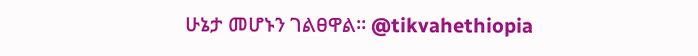ሁኔታ መሆኑን ገልፀዋል። @tikvahethiopia